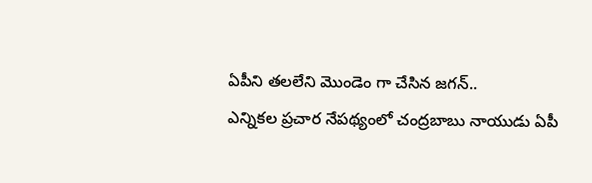ఏపీని తలలేని మొండెం గా చేసిన జగన్..
ఎన్నికల ప్రచార నేపథ్యంలో చంద్రబాబు నాయుడు ఏపీ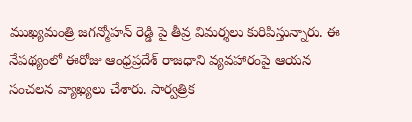ముఖ్యమంత్రి జగన్మోహన్ రెడ్డి పై తీవ్ర విమర్శలు కురిపిస్తున్నారు. ఈ నేపథ్యంలో ఈరోజు ఆంధ్రప్రదేశ్ రాజధాని వ్యవహారంపై ఆయన సంచలన వ్యాఖ్యలు చేశారు. సార్వత్రిక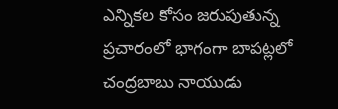ఎన్నికల కోసం జరుపుతున్న ప్రచారంలో భాగంగా బాపట్లలో చంద్రబాబు నాయుడు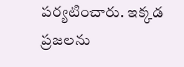పర్యటించారు. ఇక్కడ ప్రజలను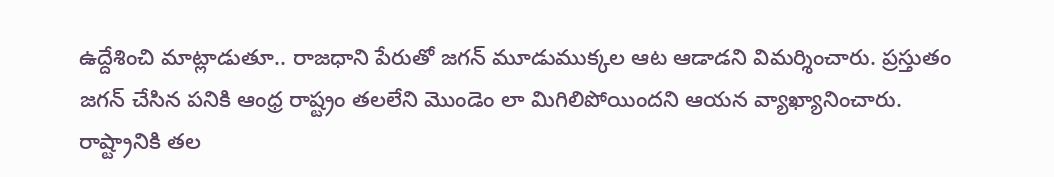ఉద్దేశించి మాట్లాడుతూ.. రాజధాని పేరుతో జగన్ మూడుముక్కల ఆట ఆడాడని విమర్శించారు. ప్రస్తుతం జగన్ చేసిన పనికి ఆంధ్ర రాష్ట్రం తలలేని మొండెం లా మిగిలిపోయిందని ఆయన వ్యాఖ్యానించారు. రాష్ట్రానికి తల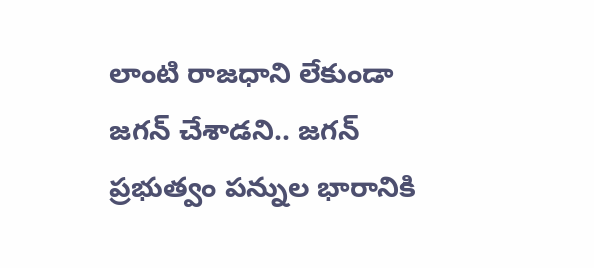లాంటి రాజధాని లేకుండా జగన్ చేశాడని.. జగన్ ప్రభుత్వం పన్నుల భారానికి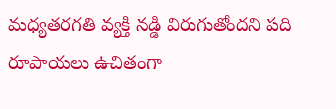మధ్యతరగతి వ్యక్తి నడ్డి విరుగుతోందని పది రూపాయలు ఉచితంగా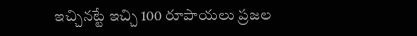ఇచ్చినట్టే ఇచ్చి 100 రూపాయలు ప్రజల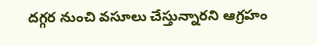దగ్గర నుంచి వసూలు చేస్తున్నారని ఆగ్రహం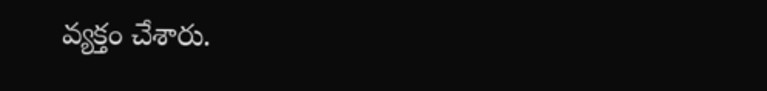వ్యక్తం చేశారు.